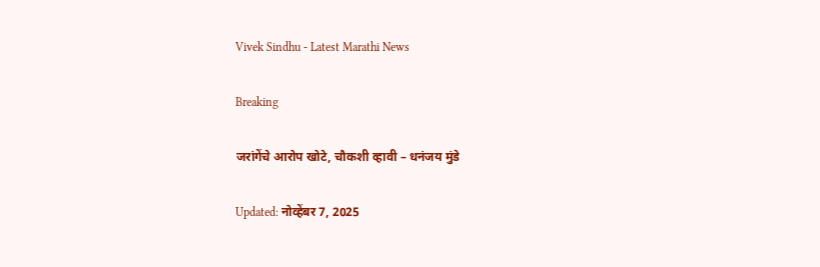Vivek Sindhu - Latest Marathi News

Breaking

जरांगेंचे आरोप खोटे, चौकशी व्हावी – धनंजय मुंडे

Updated: नोव्हेंबर 7, 2025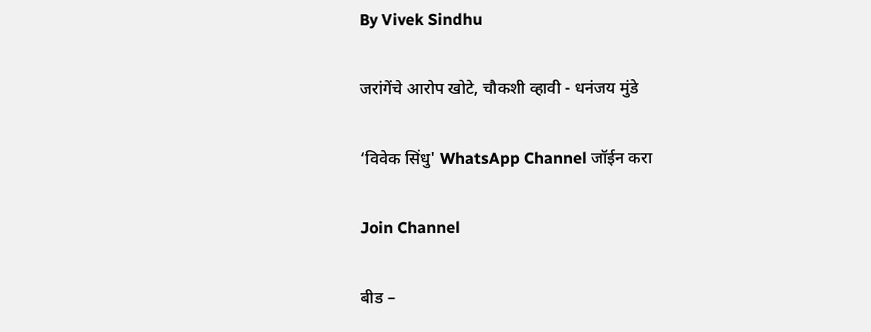By Vivek Sindhu

जरांगेंचे आरोप खोटे, चौकशी व्हावी - धनंजय मुंडे

‘विवेक सिंधु' WhatsApp Channel जॉईन करा

Join Channel

बीड –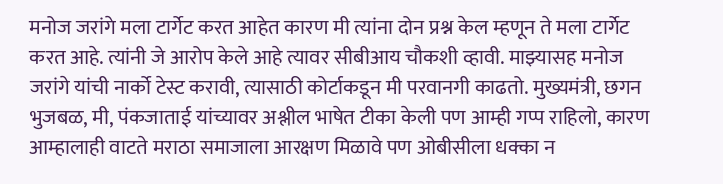मनोज जरांगे मला टार्गेट करत आहेत कारण मी त्यांना दोन प्रश्न केल म्हणून ते मला टार्गेट करत आहे. त्यांनी जे आरोप केले आहे त्यावर सीबीआय चौकशी व्हावी. माझ्यासह मनोज जरांगे यांची नार्को टेस्ट करावी, त्यासाठी कोर्टाकडून मी परवानगी काढतो. मुख्यमंत्री, छगन भुजबळ, मी, पंकजाताई यांच्यावर अश्लील भाषेत टीका केली पण आम्ही गप्प राहिलो, कारण आम्हालाही वाटते मराठा समाजाला आरक्षण मिळावे पण ओबीसीला धक्का न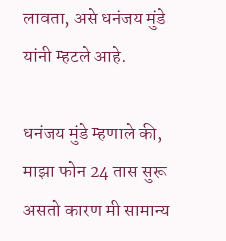लावता, असे धनंजय मुंडे यांनी म्हटले आहे.

धनंजय मुंडे म्हणाले की, माझा फोन 24 तास सुरू असतो कारण मी सामान्य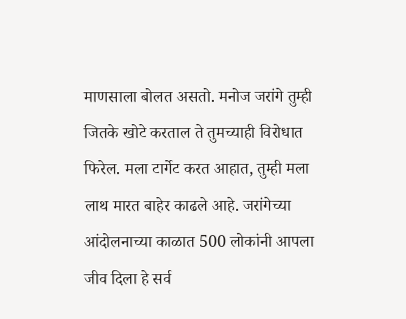माणसाला बोलत असतो. मनोज जरांगे तुम्ही जितके खोटे करताल ते तुमच्याही विरोधात फिरेल. मला टार्गेट करत आहात, तुम्ही मला लाथ मारत बाहेर काढले आहे. जरांगेच्या आंदोलनाच्या काळात 500 लोकांनी आपला जीव दिला हे सर्व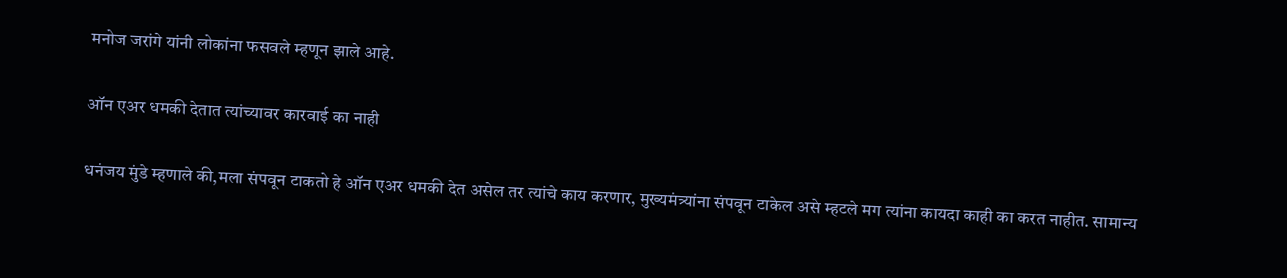मनोज जरांगे यांनी लोकांना फसवले म्हणून झाले आहे.

ऑन एअर धमकी देतात त्यांच्यावर कारवाई का नाही

धनंजय मुंडे म्हणाले की,मला संपवून टाकतो हे ऑन एअर धमकी देत असेल तर त्यांचे काय करणार, मुख्यमंत्र्यांना संपवून टाकेल असे म्हटले मग त्यांना कायदा काही का करत नाहीत. सामान्य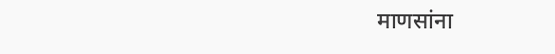माणसांना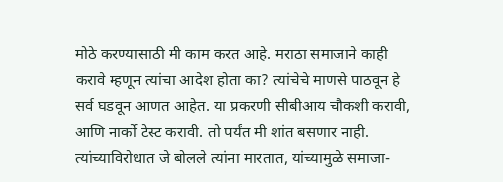मोठे करण्यासाठी मी काम करत आहे. मराठा समाजाने काही करावे म्हणून त्यांचा आदेश होता का? त्यांचेचे माणसे पाठवून हे सर्व घडवून आणत आहेत. या प्रकरणी सीबीआय चौकशी करावी, आणि नार्को टेस्ट करावी. तो पर्यंत मी शांत बसणार नाही. त्यांच्याविरोधात जे बोलले त्यांना मारतात, यांच्यामुळे समाजा-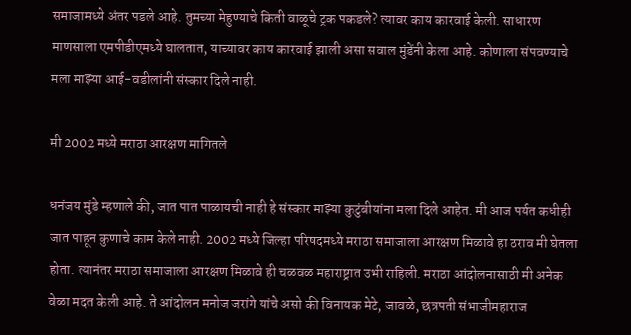समाजामध्ये अंतर पडले आहे. तुमच्या मेहुण्याचे किती वाळूचे ट्रक पकडले? त्यावर काय कारवाई केली. साधारण माणसाला एमपीडीएमध्ये घालतात, याच्यावर काय कारवाई झाली असा सवाल मुंडेंनी केला आहे. कोणाला संपवण्याचे मला माझ्या आई-वडीलांनी संस्कार दिले नाही.

मी 2002 मध्ये मराठा आरक्षण मागितले

धनंजय मुंडे म्हणाले की, जात पात पाळायची नाही हे संस्कार माझ्या कुटुंबीयांना मला दिले आहेत. मी आज पर्यत कधीही जात पाहून कुणाचे काम केले नाही. 2002 मध्ये जिल्हा परिषदमध्ये मराठा समाजाला आरक्षण मिळावे हा ठराव मी घेतला होता. त्यानंतर मराठा समाजाला आरक्षण मिळावे ही चळवळ महाराष्ट्रात उभी राहिली. मराठा आंदोलनासाठी मी अनेक वेळा मदत केली आहे. ते आंदोलन मनोज जरांगे यांचे असो की विनायक मेटे, जावळे, छत्रपती संभाजीमहाराज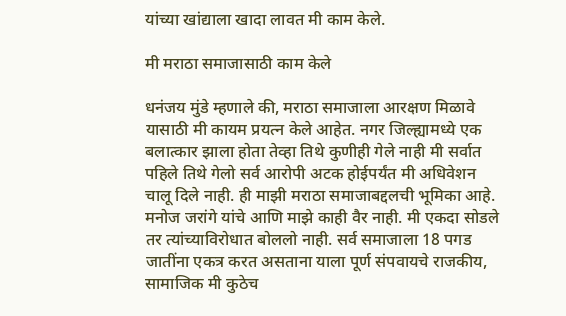यांच्या खांद्याला खादा लावत मी काम केले.

मी मराठा समाजासाठी काम केले

धनंजय मुंडे म्हणाले की, मराठा समाजाला आरक्षण मिळावे यासाठी मी कायम प्रयत्न केले आहेत. नगर जिल्ह्यामध्ये एक बलात्कार झाला होता तेव्हा तिथे कुणीही गेले नाही मी सर्वात पहिले तिथे गेलो सर्व आरोपी अटक होईपर्यंत मी अधिवेशन चालू दिले नाही. ही माझी मराठा समाजाबद्दलची भूमिका आहे. मनोज जरांगे यांचे आणि माझे काही वैर नाही. मी एकदा सोडले तर त्यांच्याविरोधात बोललो नाही. सर्व समाजाला 18 पगड जातींना एकत्र करत असताना याला पूर्ण संपवायचे राजकीय, सामाजिक मी कुठेच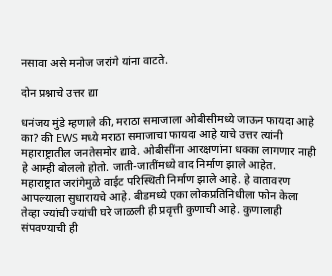नसावा असे मनोज जरांगे यांना वाटते.

दोन प्रश्नाचे उत्तर द्या

धनंजय मुंडे म्हणाले की, मराठा समाजाला ओबीसीमध्ये जाऊन फायदा आहे का? की EWS मध्ये मराठा समाजाचा फायदा आहे याचे उत्तर त्यांनी महाराष्ट्रातील जनतेसमोर द्यावे. ओबीसींना आरक्षणांना धक्का लागणार नाही हे आम्ही बोललो होतो. जाती-जातींमध्ये वाद निर्माण झाले आहेत. महाराष्ट्रात जरांगेमुळे वाईट परिस्थिती निर्माण झाले आहे. हे वातावरण आपल्याला सुधारायचे आहे. बीडमध्ये एका लोकप्रतिनिधीला फोन केला तेव्हा ज्यांची ज्यांची घरे जाळली ही प्रवृत्ती कुणाची आहे. कुणालाही संपवण्याची ही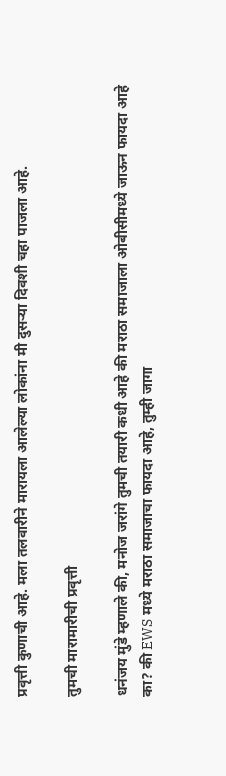प्रवृत्ती कुणाची आहे. मला तलवारीने मारायला आलेल्या लोकांना मी दुसऱ्या दिवशी चहा पाजला आहे.

तुमची मारामारीची प्रवृत्ती

धनंजय मुंडे म्हणाले की, मनोज जरांगे तुमची तयारी कधी आहे की मराठा समाजाला ओबीसीमध्ये जाऊन फायदा आहे का? की EWS मध्ये मराठा समाजाचा फायदा आहे, तुम्ही जागा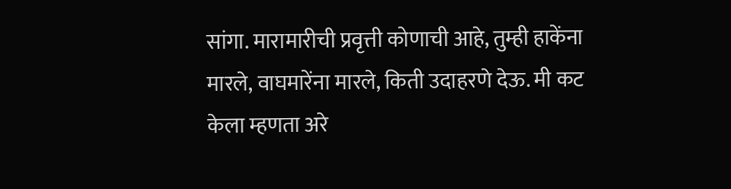सांगा. मारामारीची प्रवृत्ती कोणाची आहे, तुम्ही हाकेंना मारले, वाघमारेंना मारले, किती उदाहरणे देऊ. मी कट केला म्हणता अरे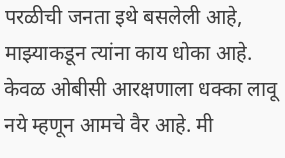परळीची जनता इथे बसलेली आहे, माझ्याकडून त्यांना काय धोका आहे. केवळ ओबीसी आरक्षणाला धक्का लावू नये म्हणून आमचे वैर आहे. मी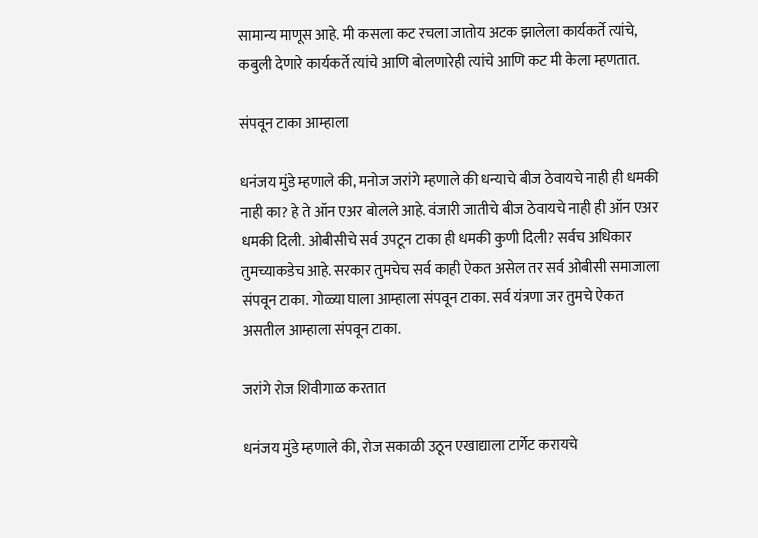सामान्य माणूस आहे. मी कसला कट रचला जातोय अटक झालेला कार्यकर्ते त्यांचे, कबुली देणारे कार्यकर्ते त्यांचे आणि बोलणारेही त्यांचे आणि कट मी केला म्हणतात.

संपवून टाका आम्हाला

धनंजय मुंडे म्हणाले की, मनोज जरांगे म्हणाले की धन्याचे बीज ठेवायचे नाही ही धमकी नाही का? हे ते ऑन एअर बोलले आहे. वंजारी जातीचे बीज ठेवायचे नाही ही ऑन एअर धमकी दिली. ओबीसीचे सर्व उपटून टाका ही धमकी कुणी दिली? सर्वच अधिकार तुमच्याकडेच आहे. सरकार तुमचेच सर्व काही ऐकत असेल तर सर्व ओबीसी समाजाला संपवून टाका. गोळ्या घाला आम्हाला संपवून टाका. सर्व यंत्रणा जर तुमचे ऐकत असतील आम्हाला संपवून टाका.

जरांगे रोज शिवीगाळ करतात

धनंजय मुंडे म्हणाले की, रोज सकाळी उठून एखाद्याला टार्गेट करायचे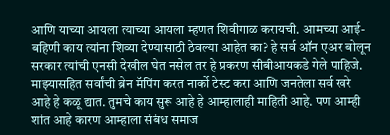आणि याच्या आयला त्याच्या आयला म्हणत शिवीगाळ करायची. आमच्या आई-बहिणी काय त्यांना शिव्या देण्यासाठी ठेवल्या आहेत का? हे सर्व ऑन एअर बोलून सरकार त्यांची एनसी देखील घेत नसेल तर हे प्रकरण सीबीआयकडे गेले पाहिजे. माझ्यासहित सर्वांची ब्रेन मॅपिंग करत नार्को टेस्ट करा आणि जनतेला सर्व खरे आहे हे कळू द्यात. तुमचे काय सुरू आहे हे आम्हालाही माहिती आहे. पण आम्ही शांत आहे कारण आम्हाला संबंध समाज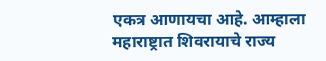एकत्र आणायचा आहे. आम्हाला महाराष्ट्रात शिवरायाचे राज्य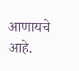आणायचे आहे.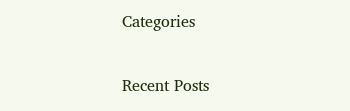Categories

Recent Posts